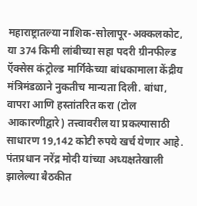महाराष्ट्रातल्या नाशिक-सोलापूर-अक्कलकोट, या 374 किमी लांबीच्या सहा पदरी ग्रीनफील्ड ऍक्सेस कंट्रोल्ड मार्गिकेच्या बांधकामाला केंद्रीय मंत्रिमंडळाने नुकतीच मान्यता दिली. बांधा, वापरा आणि हस्तांतरित करा (टोल आकारणीद्वारे) तत्त्वावरील या प्रकल्पासाठी साधारण 19,142 कोटी रुपये खर्च येणार आहे. पंतप्रधान नरेंद्र मोदी यांच्या अध्यक्षतेखाली झालेल्या बैठकीत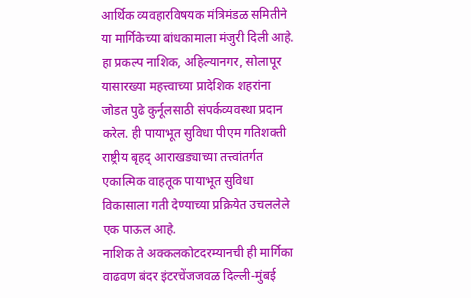आर्थिक व्यवहारविषयक मंत्रिमंडळ समितीने या मार्गिकेच्या बांधकामाला मंजुरी दिली आहे. हा प्रकल्प नाशिक, अहिल्यानगर, सोलापूर यासारख्या महत्त्वाच्या प्रादेशिक शहरांना जोडत पुढे कुर्नूलसाठी संपर्कव्यवस्था प्रदान करेल. ही पायाभूत सुविधा पीएम गतिशक्ती राष्ट्रीय बृहद् आराखड्याच्या तत्त्वांतर्गत एकात्मिक वाहतूक पायाभूत सुविधा विकासाला गती देण्याच्या प्रक्रियेत उचललेले एक पाऊल आहे.
नाशिक ते अक्कलकोटदरम्यानची ही मार्गिका वाढवण बंदर इंटरचेंजजवळ दिल्ली-मुंबई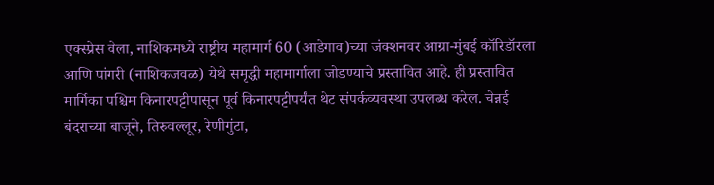एक्स्प्रेस वेला, नाशिकमध्ये राष्ट्रीय महामार्ग 60 (आडेगाव)च्या जंक्शनवर आग्रा-मुंबई कॉरिडॉरला आणि पांगरी (नाशिकजवळ) येथे समृद्धी महामार्गाला जोडण्याचे प्रस्तावित आहे. ही प्रस्तावित मार्गिका पश्चिम किनारपट्टीपासून पूर्व किनारपट्टीपर्यंत थेट संपर्कव्यवस्था उपलब्ध करेल. चेन्नई बंदराच्या बाजूने, तिरुवल्लूर, रेणीगुंटा,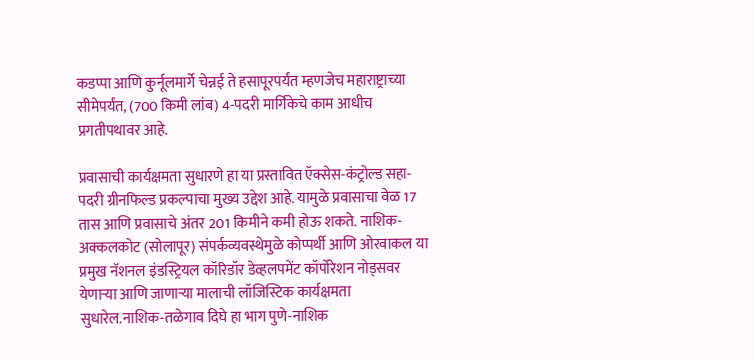कडप्पा आणि कुर्नूलमार्गे चेन्नई ते हसापूरपर्यंत म्हणजेच महाराष्ट्राच्या सीमेपर्यंत, (700 किमी लांब) 4-पदरी मार्गिकेचे काम आधीच प्रगतीपथावर आहे.

प्रवासाची कार्यक्षमता सुधारणे हा या प्रस्तावित ऍक्सेस-कंट्रोल्ड सहा-पदरी ग्रीनफिल्ड प्रकल्पाचा मुख्य उद्देश आहे. यामुळे प्रवासाचा वेळ 17 तास आणि प्रवासाचे अंतर 201 किमीने कमी होऊ शकते. नाशिक-अक्कलकोट (सोलापूर) संपर्कव्यवस्थेमुळे कोप्पर्थी आणि ओरवाकल या प्रमुख नॅशनल इंडस्ट्रियल कॉरिडॉर डेव्हलपमेंट कॉर्पोरेशन नोड्सवर येणाऱ्या आणि जाणाऱ्या मालाची लॉजिस्टिक कार्यक्षमता सुधारेल.नाशिक-तळेगाव दिघे हा भाग पुणे-नाशिक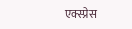एक्स्प्रेस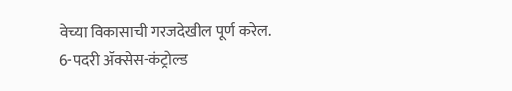वेच्या विकासाची गरजदेखील पूर्ण करेल. 6-पदरी ॲक्सेस-कंट्रोल्ड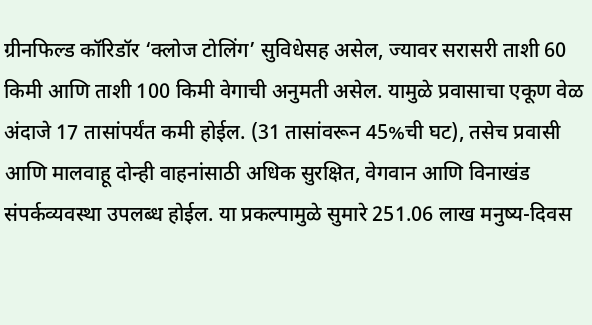ग्रीनफिल्ड कॉरिडॉर ‘क्लोज टोलिंग’ सुविधेसह असेल, ज्यावर सरासरी ताशी 60 किमी आणि ताशी 100 किमी वेगाची अनुमती असेल. यामुळे प्रवासाचा एकूण वेळ अंदाजे 17 तासांपर्यंत कमी होईल. (31 तासांवरून 45%ची घट), तसेच प्रवासी आणि मालवाहू दोन्ही वाहनांसाठी अधिक सुरक्षित, वेगवान आणि विनाखंड संपर्कव्यवस्था उपलब्ध होईल. या प्रकल्पामुळे सुमारे 251.06 लाख मनुष्य-दिवस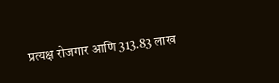प्रत्यक्ष रोजगार आणि 313.83 लाख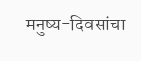मनुष्य-दिवसांचा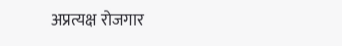अप्रत्यक्ष रोजगार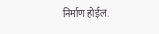निर्माण होईल.